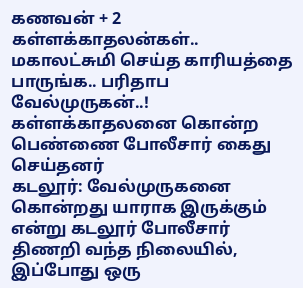கணவன் + 2 கள்ளக்காதலன்கள்.. மகாலட்சுமி செய்த காரியத்தை பாருங்க.. பரிதாப வேல்முருகன்..!
கள்ளக்காதலனை கொன்ற பெண்ணை போலீசார் கைது செய்தனர்
கடலூர்: வேல்முருகனை கொன்றது யாராக இருக்கும் என்று கடலூர் போலீசார் திணறி வந்த நிலையில், இப்போது ஒரு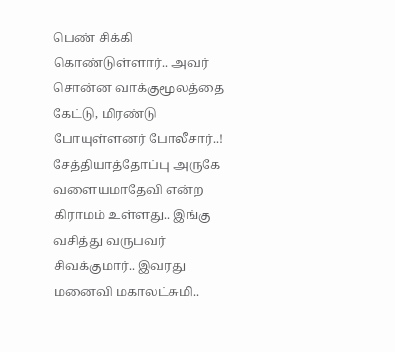பெண் சிக்கி கொண்டுள்ளார்.. அவர் சொன்ன வாக்குமூலத்தை கேட்டு, மிரண்டு போயுள்ளனர் போலீசார்..!
சேத்தியாத்தோப்பு அருகே வளையமாதேவி என்ற கிராமம் உள்ளது.. இங்கு வசித்து வருபவர் சிவக்குமார்.. இவரது மனைவி மகாலட்சுமி..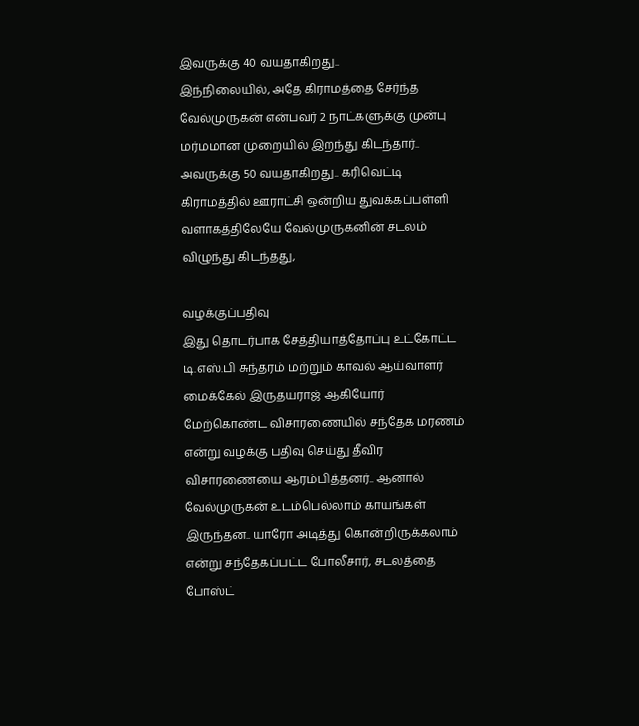இவருக்கு 40 வயதாகிறது..
இந்நிலையில், அதே கிராமத்தை சேர்ந்த வேல்முருகன் என்பவர் 2 நாட்களுக்கு முன்பு மர்மமான முறையில் இறந்து கிடந்தார்.. அவருக்கு 50 வயதாகிறது.. கரிவெட்டி கிராமத்தில் ஊராட்சி ஒன்றிய துவக்கப்பள்ளி வளாகத்திலேயே வேல்முருகனின் சடலம் விழுந்து கிடந்தது,

வழக்குப்பதிவு
இது தொடர்பாக சேத்தியாத்தோப்பு உட்கோட்ட டி.எஸ்.பி சுந்தரம் மற்றும் காவல் ஆய்வாளர் மைக்கேல் இருதயராஜ் ஆகியோர் மேற்கொண்ட விசாரணையில் சந்தேக மரணம் என்று வழக்கு பதிவு செய்து தீவிர விசாரணையை ஆரம்பித்தனர்.. ஆனால் வேல்முருகன் உடம்பெல்லாம் காயங்கள் இருந்தன.. யாரோ அடித்து கொன்றிருக்கலாம் என்று சந்தேகப்பட்ட போலீசார், சடலத்தை போஸ்ட்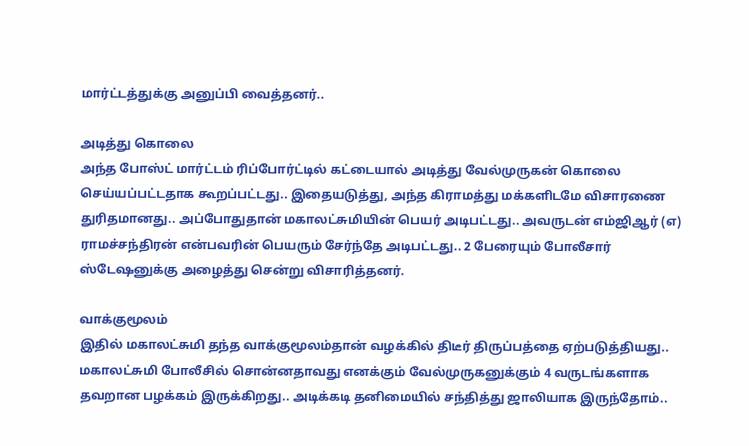மார்ட்டத்துக்கு அனுப்பி வைத்தனர்..

அடித்து கொலை
அந்த போஸ்ட் மார்ட்டம் ரிப்போர்ட்டில் கட்டையால் அடித்து வேல்முருகன் கொலை செய்யப்பட்டதாக கூறப்பட்டது.. இதையடுத்து, அந்த கிராமத்து மக்களிடமே விசாரணை துரிதமானது.. அப்போதுதான் மகாலட்சுமியின் பெயர் அடிபட்டது.. அவருடன் எம்ஜிஆர் (எ) ராமச்சந்திரன் என்பவரின் பெயரும் சேர்ந்தே அடிபட்டது.. 2 பேரையும் போலீசார் ஸ்டேஷனுக்கு அழைத்து சென்று விசாரித்தனர்.

வாக்குமூலம்
இதில் மகாலட்சுமி தந்த வாக்குமூலம்தான் வழக்கில் திடீர் திருப்பத்தை ஏற்படுத்தியது.. மகாலட்சுமி போலீசில் சொன்னதாவது எனக்கும் வேல்முருகனுக்கும் 4 வருடங்களாக தவறான பழக்கம் இருக்கிறது.. அடிக்கடி தனிமையில் சந்தித்து ஜாலியாக இருந்தோம்..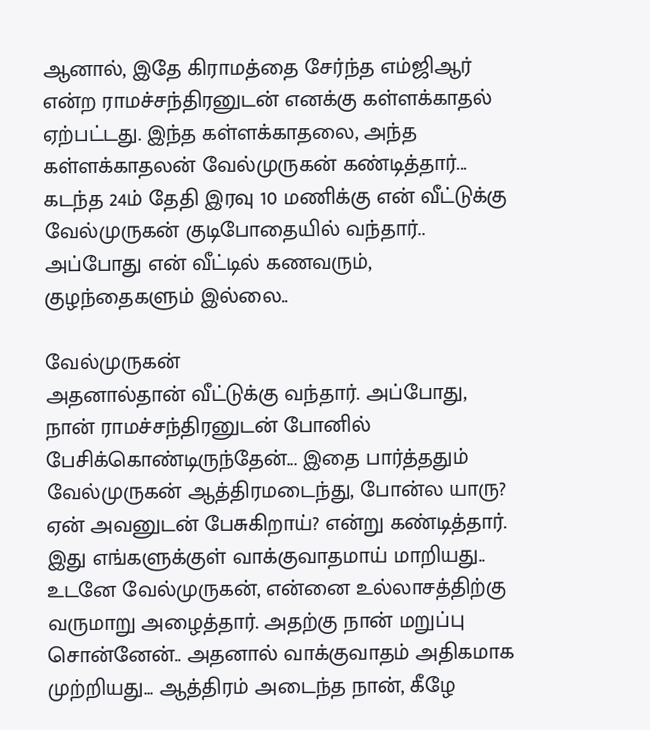ஆனால், இதே கிராமத்தை சேர்ந்த எம்ஜிஆர் என்ற ராமச்சந்திரனுடன் எனக்கு கள்ளக்காதல் ஏற்பட்டது. இந்த கள்ளக்காதலை, அந்த கள்ளக்காதலன் வேல்முருகன் கண்டித்தார்... கடந்த 24ம் தேதி இரவு 10 மணிக்கு என் வீட்டுக்கு வேல்முருகன் குடிபோதையில் வந்தார்.. அப்போது என் வீட்டில் கணவரும், குழந்தைகளும் இல்லை..

வேல்முருகன்
அதனால்தான் வீட்டுக்கு வந்தார். அப்போது, நான் ராமச்சந்திரனுடன் போனில் பேசிக்கொண்டிருந்தேன்... இதை பார்த்ததும் வேல்முருகன் ஆத்திரமடைந்து, போன்ல யாரு? ஏன் அவனுடன் பேசுகிறாய்? என்று கண்டித்தார். இது எங்களுக்குள் வாக்குவாதமாய் மாறியது.. உடனே வேல்முருகன், என்னை உல்லாசத்திற்கு வருமாறு அழைத்தார். அதற்கு நான் மறுப்பு சொன்னேன்.. அதனால் வாக்குவாதம் அதிகமாக முற்றியது... ஆத்திரம் அடைந்த நான், கீழே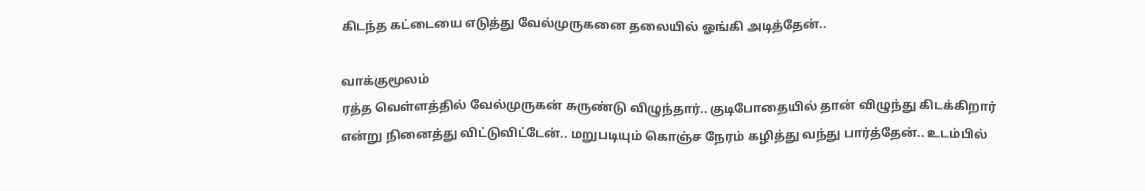கிடந்த கட்டையை எடுத்து வேல்முருகனை தலையில் ஓங்கி அடித்தேன்..

வாக்குமூலம்
ரத்த வெள்ளத்தில் வேல்முருகன் சுருண்டு விழுந்தார்.. குடிபோதையில் தான் விழுந்து கிடக்கிறார் என்று நினைத்து விட்டுவிட்டேன்.. மறுபடியும் கொஞ்ச நேரம் கழித்து வந்து பார்த்தேன்.. உடம்பில்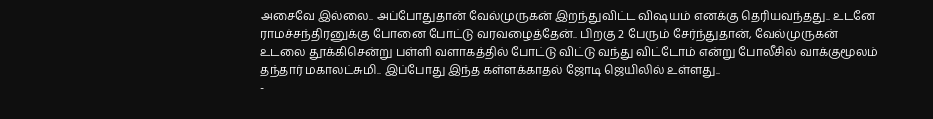அசைவே இல்லை.. அப்போதுதான் வேல்முருகன் இறந்துவிட்ட விஷயம் எனக்கு தெரியவந்தது.. உடனே ராமச்சந்திரனுக்கு போனை போட்டு வரவழைத்தேன்.. பிறகு 2 பேரும் சேர்ந்துதான், வேல்முருகன் உடலை தூக்கிசென்று பள்ளி வளாகத்தில் போட்டு விட்டு வந்து விட்டோம் என்று போலீசில் வாக்குமூலம் தந்தார் மகாலட்சுமி.. இப்போது இந்த கள்ளக்காதல் ஜோடி ஜெயிலில் உள்ளது..
-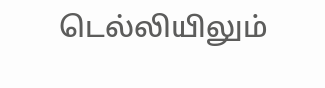டெல்லியிலும்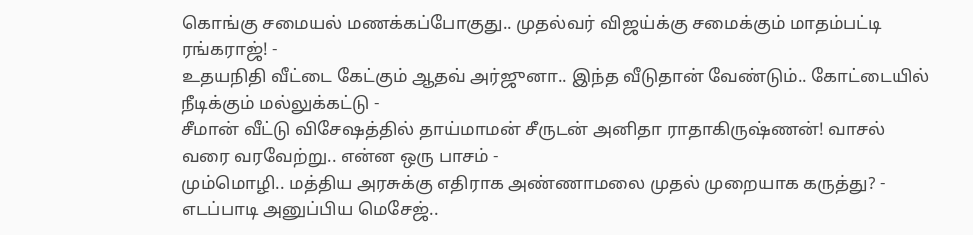கொங்கு சமையல் மணக்கப்போகுது.. முதல்வர் விஜய்க்கு சமைக்கும் மாதம்பட்டி ரங்கராஜ்! -
உதயநிதி வீட்டை கேட்கும் ஆதவ் அர்ஜுனா.. இந்த வீடுதான் வேண்டும்.. கோட்டையில் நீடிக்கும் மல்லுக்கட்டு -
சீமான் வீட்டு விசேஷத்தில் தாய்மாமன் சீருடன் அனிதா ராதாகிருஷ்ணன்! வாசல் வரை வரவேற்று.. என்ன ஒரு பாசம் -
மும்மொழி.. மத்திய அரசுக்கு எதிராக அண்ணாமலை முதல் முறையாக கருத்து? -
எடப்பாடி அனுப்பிய மெசேஜ்..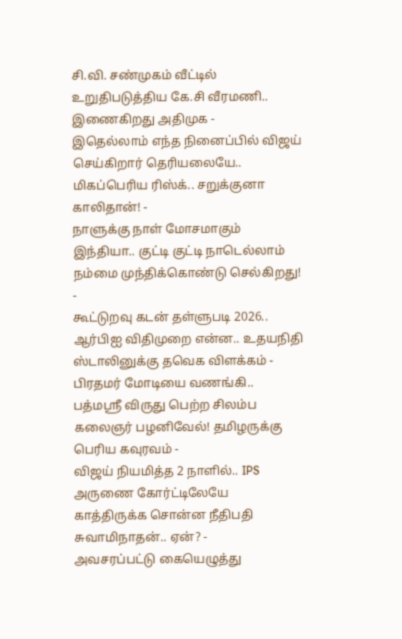சி.வி. சண்முகம் வீட்டில் உறுதிபடுத்திய கே.சி வீரமணி.. இணைகிறது அதிமுக -
இதெல்லாம் எந்த நினைப்பில் விஜய் செய்கிறார் தெரியலையே.. மிகப்பெரிய ரிஸ்க்.. சறுக்குனா காலிதான்! -
நாளுக்கு நாள் மோசமாகும் இந்தியா.. குட்டி குட்டி நாடெல்லாம் நம்மை முந்திக்கொண்டு செல்கிறது! -
கூட்டுறவு கடன் தள்ளுபடி 2026.. ஆர்பிஐ விதிமுறை என்ன.. உதயநிதி ஸ்டாலினுக்கு தவெக விளக்கம் -
பிரதமர் மோடியை வணங்கி.. பத்மஸ்ரீ விருது பெற்ற சிலம்ப கலைஞர் பழனிவேல்! தமிழருக்கு பெரிய கவுரவம் -
விஜய் நியமித்த 2 நாளில்.. IPS அருணை கோர்ட்டிலேயே காத்திருக்க சொன்ன நீதிபதி சுவாமிநாதன்.. ஏன்? -
அவசரப்பட்டு கையெழுத்து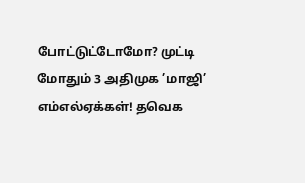போட்டுட்டோமோ? முட்டி மோதும் 3 அதிமுக ’மாஜி’ எம்எல்ஏக்கள்! தவெக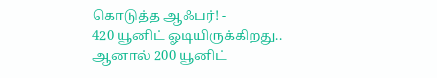கொடுத்த ஆஃபர்! -
420 யூனிட் ஓடியிருக்கிறது.. ஆனால் 200 யூனிட்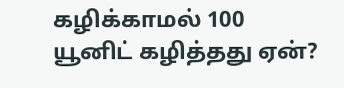கழிக்காமல் 100 யூனிட் கழித்தது ஏன்?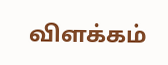விளக்கம்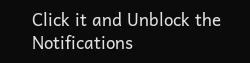Click it and Unblock the Notifications